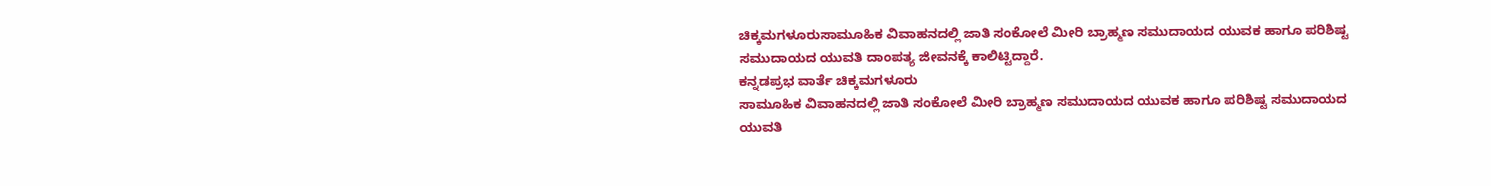ಚಿಕ್ಕಮಗಳೂರುಸಾಮೂಹಿಕ ವಿವಾಹನದಲ್ಲಿ ಜಾತಿ ಸಂಕೋಲೆ ಮೀರಿ ಬ್ರಾಹ್ಮಣ ಸಮುದಾಯದ ಯುವಕ ಹಾಗೂ ಪರಿಶಿಷ್ಟ ಸಮುದಾಯದ ಯುವತಿ ದಾಂಪತ್ಯ ಜೀವನಕ್ಕೆ ಕಾಲಿಟ್ಟಿದ್ದಾರೆ.
ಕನ್ನಡಪ್ರಭ ವಾರ್ತೆ ಚಿಕ್ಕಮಗಳೂರು
ಸಾಮೂಹಿಕ ವಿವಾಹನದಲ್ಲಿ ಜಾತಿ ಸಂಕೋಲೆ ಮೀರಿ ಬ್ರಾಹ್ಮಣ ಸಮುದಾಯದ ಯುವಕ ಹಾಗೂ ಪರಿಶಿಷ್ಟ ಸಮುದಾಯದ ಯುವತಿ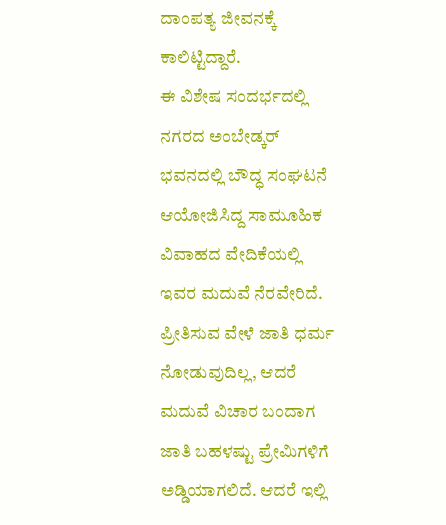ದಾಂಪತ್ಯ ಜೀವನಕ್ಕೆ ಕಾಲಿಟ್ಟಿದ್ದಾರೆ.
ಈ ವಿಶೇಷ ಸಂದರ್ಭದಲ್ಲಿ ನಗರದ ಅಂಬೇಡ್ಕರ್ ಭವನದಲ್ಲಿ ಬೌದ್ಧ ಸಂಘಟನೆ ಆಯೋಜಿಸಿದ್ದ ಸಾಮೂಹಿಕ ವಿವಾಹದ ವೇದಿಕೆಯಲ್ಲಿ ಇವರ ಮದುವೆ ನೆರವೇರಿದೆ.
ಪ್ರೀತಿಸುವ ವೇಳೆ ಜಾತಿ ಧರ್ಮ ನೋಡುವುದಿಲ್ಲ, ಆದರೆ ಮದುವೆ ವಿಚಾರ ಬಂದಾಗ ಜಾತಿ ಬಹಳಷ್ಟು ಪ್ರೇಮಿಗಳಿಗೆ ಅಡ್ಡಿಯಾಗಲಿದೆ. ಆದರೆ ಇಲ್ಲಿ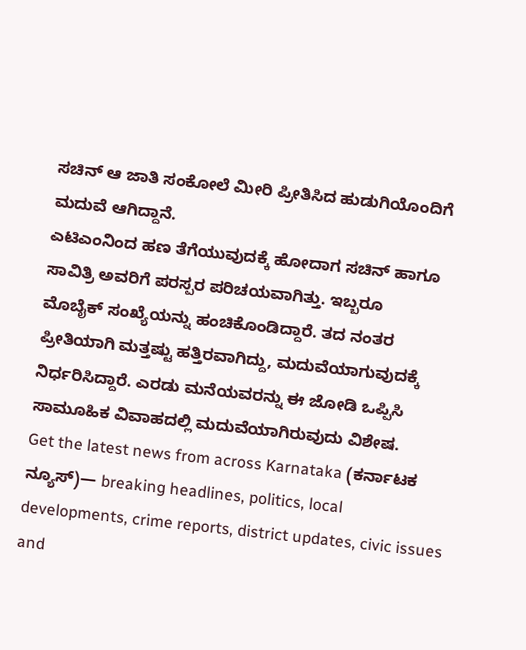ಸಚಿನ್ ಆ ಜಾತಿ ಸಂಕೋಲೆ ಮೀರಿ ಪ್ರೀತಿಸಿದ ಹುಡುಗಿಯೊಂದಿಗೆ ಮದುವೆ ಆಗಿದ್ದಾನೆ.
ಎಟಿಎಂನಿಂದ ಹಣ ತೆಗೆಯುವುದಕ್ಕೆ ಹೋದಾಗ ಸಚಿನ್ ಹಾಗೂ ಸಾವಿತ್ರಿ ಅವರಿಗೆ ಪರಸ್ಪರ ಪರಿಚಯವಾಗಿತ್ತು. ಇಬ್ಬರೂ
ಮೊಬೈಕ್ ಸಂಖ್ಯೆಯನ್ನು ಹಂಚಿಕೊಂಡಿದ್ದಾರೆ. ತದ ನಂತರ ಪ್ರೀತಿಯಾಗಿ ಮತ್ತಷ್ಟು ಹತ್ತಿರವಾಗಿದ್ದು, ಮದುವೆಯಾಗುವುದಕ್ಕೆ ನಿರ್ಧರಿಸಿದ್ದಾರೆ. ಎರಡು ಮನೆಯವರನ್ನು ಈ ಜೋಡಿ ಒಪ್ಪಿಸಿ ಸಾಮೂಹಿಕ ವಿವಾಹದಲ್ಲಿ ಮದುವೆಯಾಗಿರುವುದು ವಿಶೇಷ.
Get the latest news from across Karnataka (ಕರ್ನಾಟಕ ನ್ಯೂಸ್)— breaking headlines, politics, local developments, crime reports, district updates, civic issues and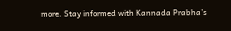more. Stay informed with Kannada Prabha’s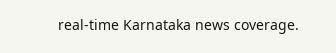real‑time Karnataka news coverage.